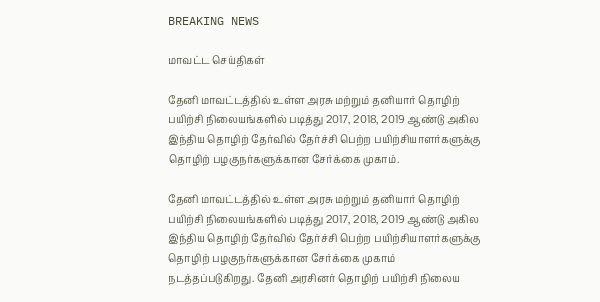BREAKING NEWS

மாவட்ட செய்திகள்

தேனி மாவட்டத்தில் உள்ள அரசு மற்றும் தனியார் தொழிற் பயிற்சி நிலையங்களில் படித்து 2017, 2018, 2019 ஆண்டு அகில இந்திய தொழிற் தேர்வில் தேர்ச்சி பெற்ற பயிற்சியாளர்களுக்கு தொழிற் பழகுநர்களுக்கான சேர்க்கை முகாம்.

தேனி மாவட்டத்தில் உள்ள அரசு மற்றும் தனியார் தொழிற் பயிற்சி நிலையங்களில் படித்து 2017, 2018, 2019 ஆண்டு அகில இந்திய தொழிற் தேர்வில் தேர்ச்சி பெற்ற பயிற்சியாளர்களுக்கு தொழிற் பழகுநர்களுக்கான சேர்க்கை முகாம் நடத்தப்படுகிறது. தேனி அரசினர் தொழிற் பயிற்சி நிலைய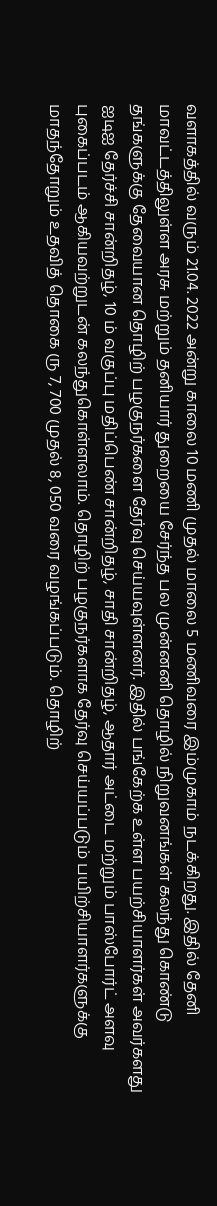வளாகத்தில் வரும் 21.04. 2022 அன்று காலை 10 மணி முதல் மாலை 5 மணிவரை இம்முகாம் நடக்கிறது. இதில் தேனி மாவட்டத்திலுள்ள அரசு மற்றும் தனியார் துறையை சேர்ந்த பல முன்னனி தொழில் நிறுவனங்கள் கலந்து கொண்டு தங்களுக்கு தேவையான தொழிற் பழகுநர்களை தேர்வு செய்யவுள்ளனர். இதில் பங்கேற்க உள்ள பயற்சியாளர்கள் அவர்களது ஐடிஐ தேர்ச்சி சான்றிதழ், 10 ம் வகுப்பு மதிப்பெண் சான்றிதழ், சாதி சான்றிதழ், ஆதார் அட்டை மற்றும் பாஸ்போர்ட் அளவு புகைப்படம் ஆகியவற்றுடன் கலந்துகொள்ளலாம். தொழிற் பழகுநர்களாக தேர்வு செய்யப்படும் பயிற்சியாளர்களுக்கு மாதந்தோறும் உதவித் தொகை ரு 7, 700 முதல் 8, 050 வரை வழங்கப்படும். தொழிற்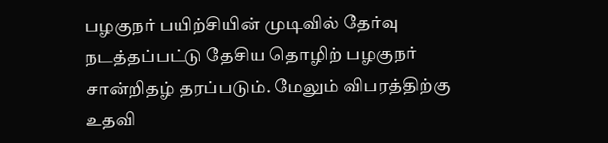பழகுநர் பயிற்சியின் முடிவில் தேர்வு நடத்தப்பட்டு தேசிய தொழிற் பழகுநர் சான்றிதழ் தரப்படும். மேலும் விபரத்திற்கு உதவி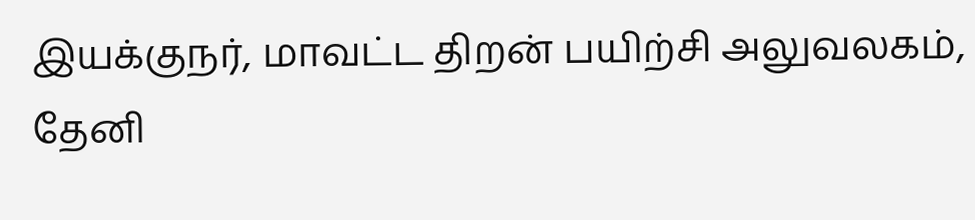இயக்குநர், மாவட்ட திறன் பயிற்சி அலுவலகம், தேனி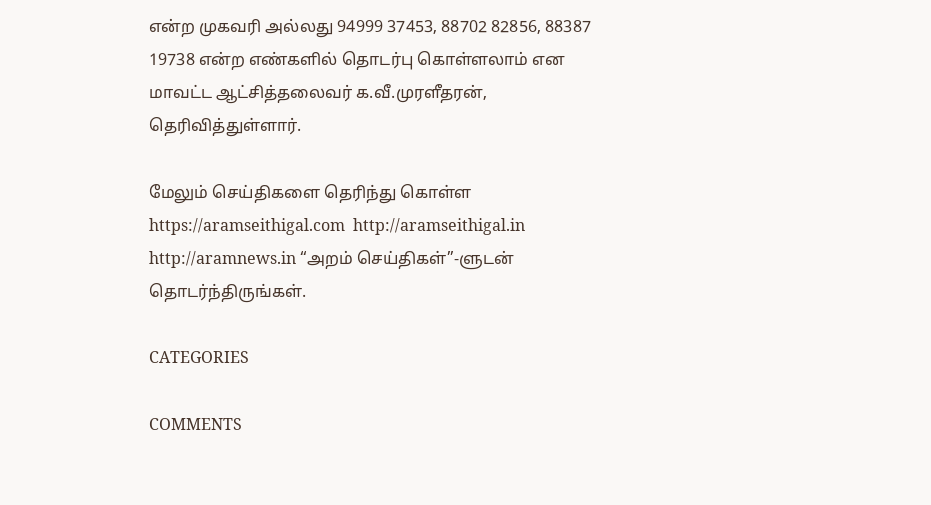என்ற முகவரி அல்லது 94999 37453, 88702 82856, 88387 19738 என்ற எண்களில் தொடர்பு கொள்ளலாம் என மாவட்ட ஆட்சித்தலைவர் க.வீ.முரளீதரன், தெரிவித்துள்ளார்.

மேலும் செய்திகளை தெரிந்து கொள்ள https://aramseithigal.com  http://aramseithigal.in  http://aramnews.in “அறம் செய்திகள்”-ளுடன் தொடர்ந்திருங்கள்.

CATEGORIES

COMMENTS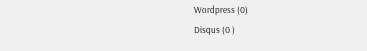Wordpress (0)
Disqus (0 )